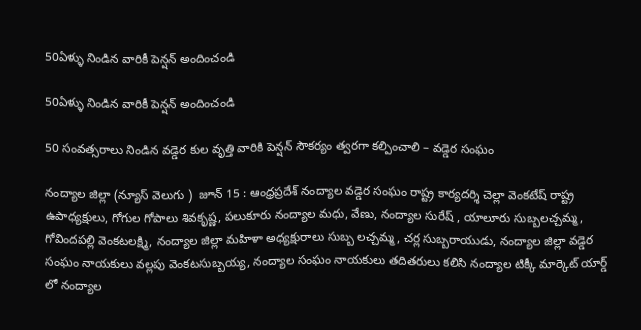50ఏళ్ళు నిండిన వారికీ పెన్షన్ అందించండి

50ఏళ్ళు నిండిన వారికీ పెన్షన్ అందించండి

50 సంవత్సరాలు నిండిన వడ్డెర కుల వృత్తి వారికి పెన్షన్ సౌకర్యం త్వరగా కల్పించాలి – వడ్డెర సంఘం

నంద్యాల జిల్లా (న్యూస్ వెలుగు )  జూన్ 15 : ఆంధ్రప్రదేశ్ నంద్యాల వడ్డెర సంఘం రాష్ట్ర కార్యదర్శి చెల్లా వెంకటేష్ రాష్ట్ర ఉపాధ్యక్షులు, గోగుల గోపాలు శివకృష్ణ, పలుకూరు నంద్యాల మధు, వేణు, నంద్యాల సురేష్ , యాలూరు సుబ్బలచ్చమ్మ, గోవిందపల్లి వెంకటలక్ష్మి, నంద్యాల జిల్లా మహిళా అధ్యక్షురాలు సుబ్బ లచ్చమ్మ, చర్ల సుబ్బరాయుడు, నంద్యాల జిల్లా వడ్డెర సంఘం నాయకులు వల్లపు వెంకటసుబ్బయ్య, నంద్యాల సంఘం నాయకులు తదితరులు కలిసి నంద్యాల టిక్కీ మార్కెట్ యార్డ్ లో నంద్యాల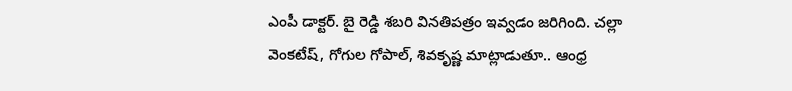ఎంపీ డాక్టర్. బై రెడ్డి శబరి వినతిపత్రం ఇవ్వడం జరిగింది. చల్లా వెంకటేష్, గోగుల గోపాల్, శివకృష్ణ మాట్లాడుతూ.. ఆంధ్ర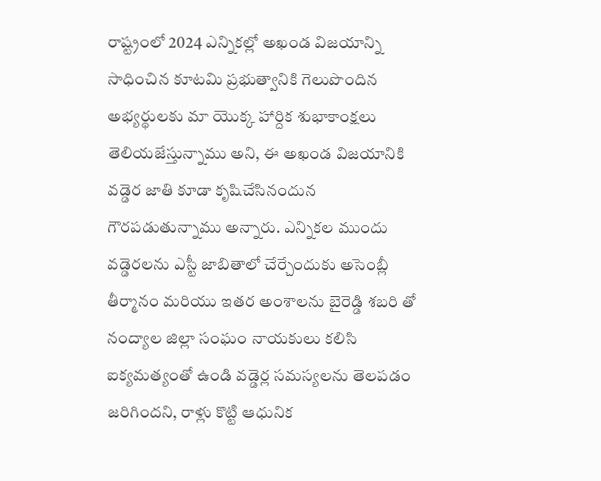రాష్ట్రంలో 2024 ఎన్నికల్లో అఖండ విజయాన్ని సాధించిన కూటమి ప్రభుత్వానికి గెలుపొందిన అభ్యర్థులకు మా యొక్క హార్దిక శుభాకాంక్షలు తెలియజేస్తున్నాము అని, ఈ అఖండ విజయానికి వడ్డెర జాతి కూడా కృషిచేసినందున గౌరపడుతున్నాము అన్నారు. ఎన్నికల ముందు వడ్డెరలను ఎస్టీ జాబితాలో చేర్చేందుకు అసెంబ్లీ తీర్మానం మరియు ఇతర అంశాలను బైరెడ్డి శబరి తో నంద్యాల జిల్లా సంఘం నాయకులు కలిసి ఐక్యమత్యంతో ఉండి వడ్డెర్ల సమస్యలను తెలపడం జరిగిందని, రాళ్లు కొట్టి ఆధునిక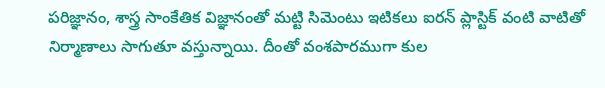పరిజ్ఞానం, శాస్త్ర సాంకేతిక విజ్ఞానంతో మట్టి సిమెంటు ఇటికలు ఐరన్ ప్లాస్టిక్ వంటి వాటితో నిర్మాణాలు సాగుతూ వస్తున్నాయి. దీంతో వంశపారముగా కుల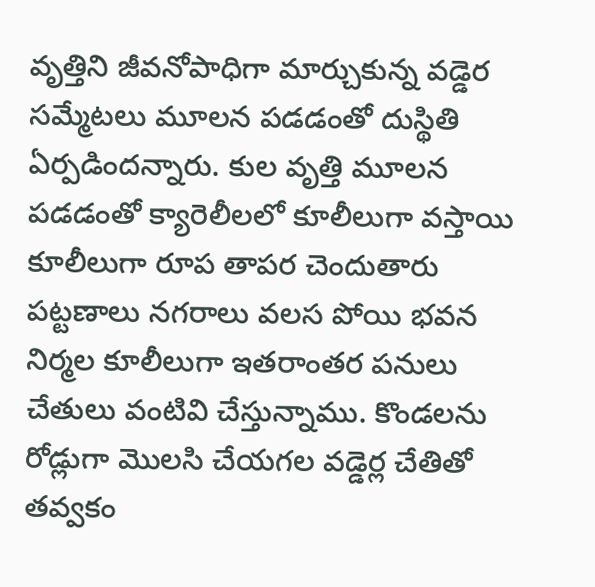వృత్తిని జీవనోపాధిగా మార్చుకున్న వడ్డెర సమ్మేటలు మూలన పడడంతో దుస్థితి ఏర్పడిందన్నారు. కుల వృత్తి మూలన పడడంతో క్యారెలీలలో కూలీలుగా వస్తాయి కూలీలుగా రూప తాపర చెందుతారు పట్టణాలు నగరాలు వలస పోయి భవన నిర్మల కూలీలుగా ఇతరాంతర పనులు చేతులు వంటివి చేస్తున్నాము. కొండలను రోడ్లుగా మొలసి చేయగల వడ్డెర్ల చేతితో తవ్వకం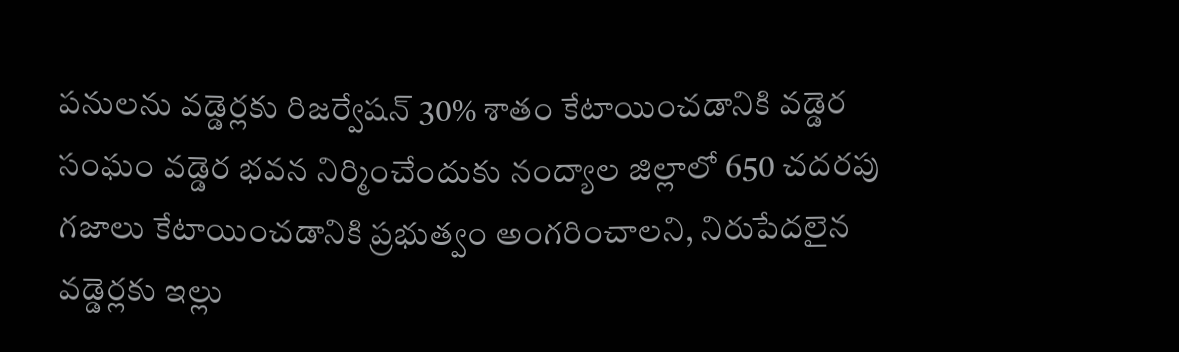పనులను వడ్డెర్లకు రిజర్వేషన్ 30% శాతం కేటాయించడానికి వడ్డెర సంఘం వడ్డెర భవన నిర్మించేందుకు నంద్యాల జిల్లాలో 650 చదరపు గజాలు కేటాయించడానికి ప్రభుత్వం అంగరించాలని, నిరుపేదలైన వడ్డెర్లకు ఇల్లు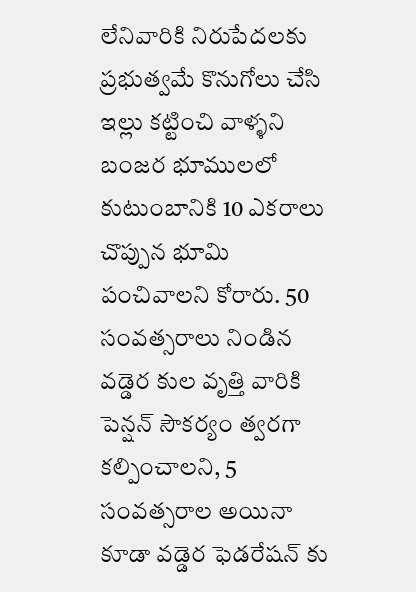లేనివారికి నిరుపేదలకు ప్రభుత్వమే కొనుగోలు చేసి ఇల్లు కట్టించి వాళ్ళని బంజర భూములలో కుటుంబానికి 10 ఎకరాలు చొప్పున భూమి పంచివాలని కోరారు. 50 సంవత్సరాలు నిండిన వడ్డెర కుల వృత్తి వారికి పెన్షన్ సౌకర్యం త్వరగా కల్పించాలని, 5 సంవత్సరాల అయినా కూడా వడ్డెర ఫెడరేషన్ కు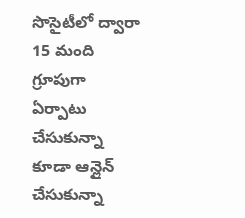సొసైటీలో ద్వారా 15 మంది గ్రూపుగా ఏర్పాటు చేసుకున్నా కూడా ఆన్లైన్ చేసుకున్నా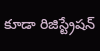కూడా రిజిస్ట్రేషన్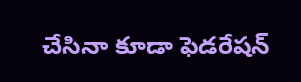చేసినా కూడా ఫెడరేషన్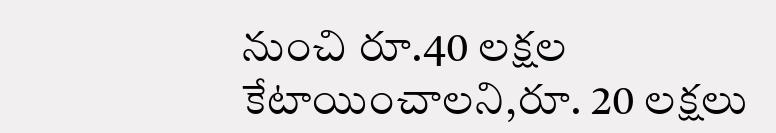నుంచి రూ.40 లక్షల కేటాయించాలని,రూ. 20 లక్షలు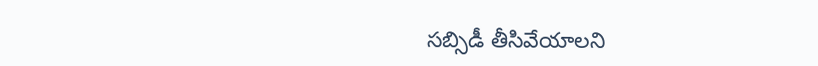సబ్సిడీ తీసివేయాలని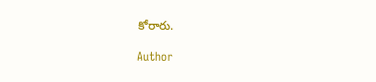కోరారు.

Author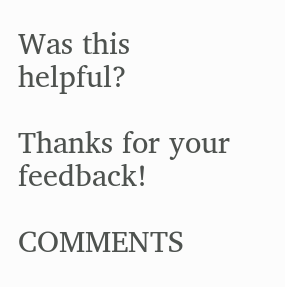Was this helpful?

Thanks for your feedback!

COMMENTS